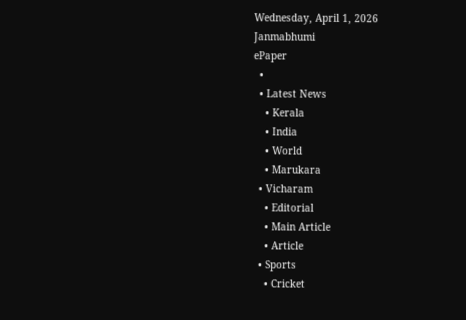Wednesday, April 1, 2026
Janmabhumi
ePaper
  •
  • Latest News
    • Kerala
    • India
    • World
    • Marukara
  • Vicharam
    • Editorial
    • Main Article
    • Article
  • Sports
    • Cricket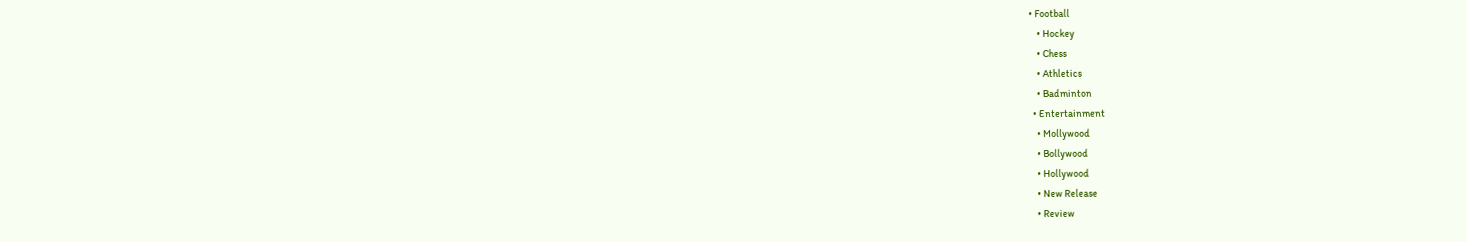• Football
    • Hockey
    • Chess
    • Athletics
    • Badminton
  • Entertainment
    • Mollywood
    • Bollywood
    • Hollywood
    • New Release
    • Review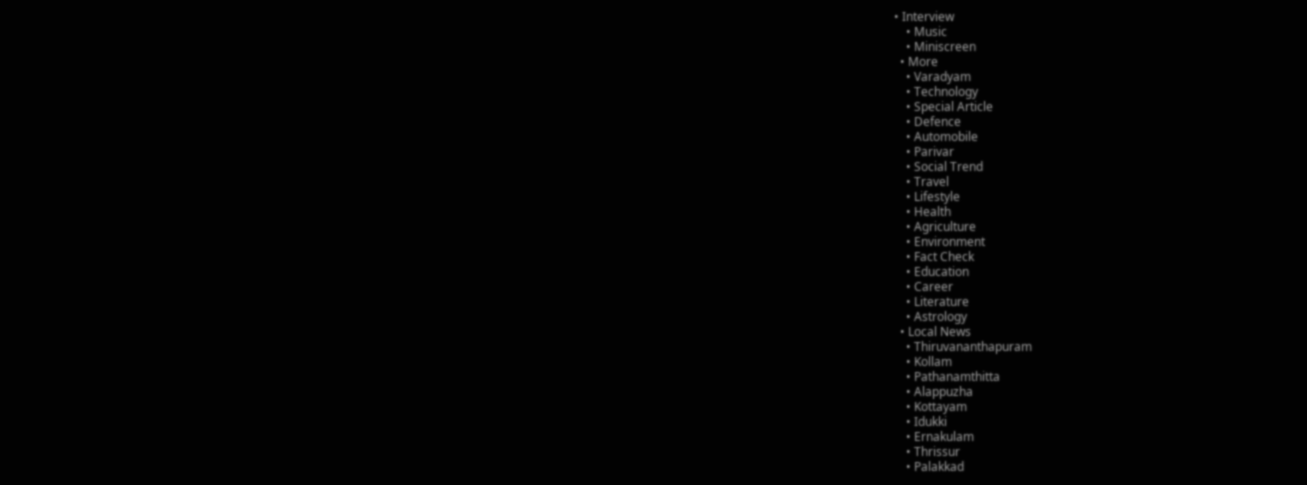• Interview
    • Music
    • Miniscreen
  • More
    • Varadyam
    • Technology
    • Special Article
    • Defence
    • Automobile
    • Parivar
    • Social Trend
    • Travel
    • Lifestyle
    • Health
    • Agriculture
    • Environment
    • Fact Check
    • Education
    • Career
    • Literature
    • Astrology
  • Local News
    • Thiruvananthapuram
    • Kollam
    • Pathanamthitta
    • Alappuzha
    • Kottayam
    • Idukki
    • Ernakulam
    • Thrissur
    • Palakkad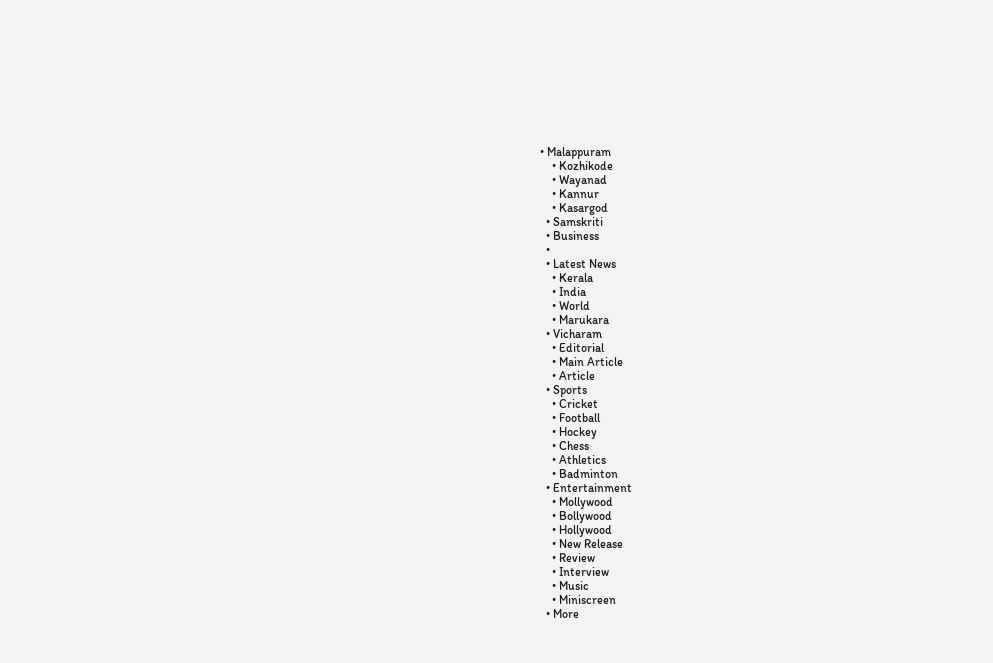• Malappuram
    • Kozhikode
    • Wayanad
    • Kannur
    • Kasargod
  • Samskriti
  • Business
  •
  • Latest News
    • Kerala
    • India
    • World
    • Marukara
  • Vicharam
    • Editorial
    • Main Article
    • Article
  • Sports
    • Cricket
    • Football
    • Hockey
    • Chess
    • Athletics
    • Badminton
  • Entertainment
    • Mollywood
    • Bollywood
    • Hollywood
    • New Release
    • Review
    • Interview
    • Music
    • Miniscreen
  • More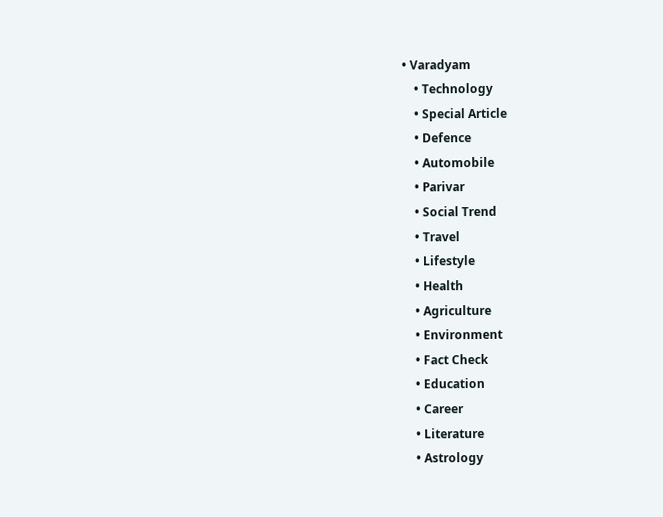• Varadyam
    • Technology
    • Special Article
    • Defence
    • Automobile
    • Parivar
    • Social Trend
    • Travel
    • Lifestyle
    • Health
    • Agriculture
    • Environment
    • Fact Check
    • Education
    • Career
    • Literature
    • Astrology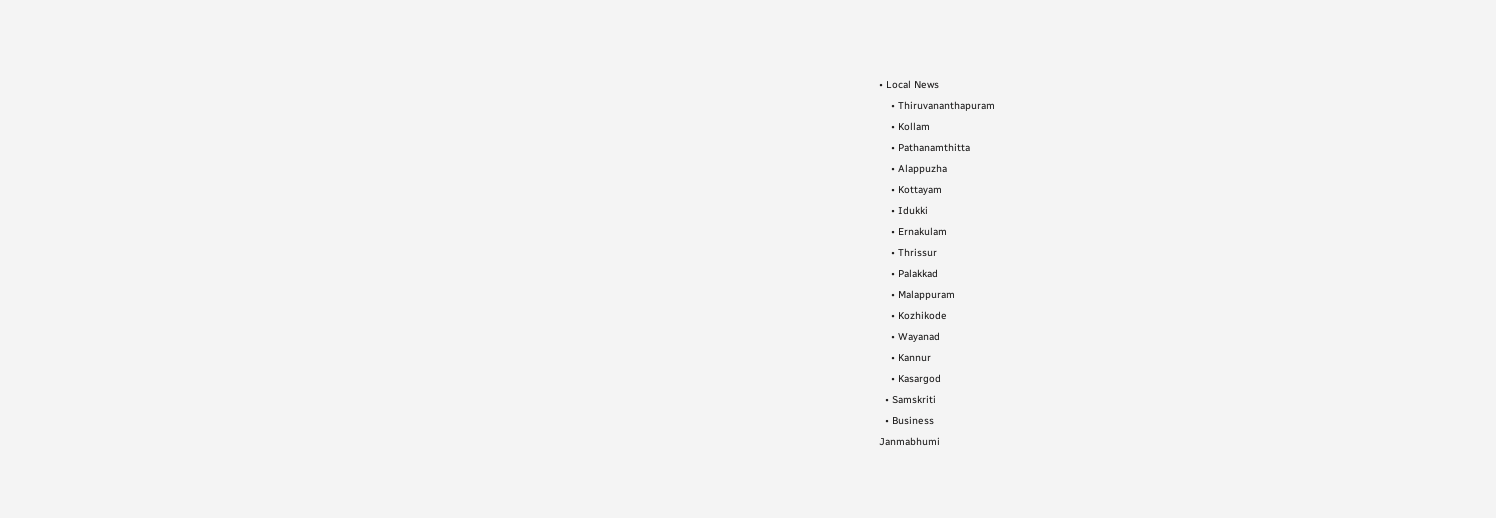• Local News
    • Thiruvananthapuram
    • Kollam
    • Pathanamthitta
    • Alappuzha
    • Kottayam
    • Idukki
    • Ernakulam
    • Thrissur
    • Palakkad
    • Malappuram
    • Kozhikode
    • Wayanad
    • Kannur
    • Kasargod
  • Samskriti
  • Business
Janmabhumi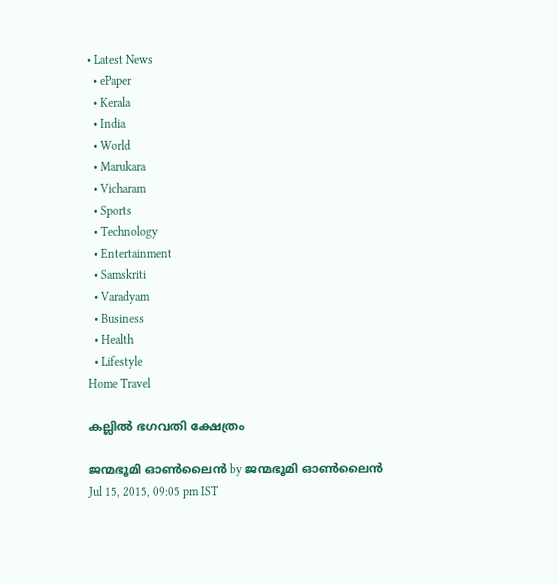• Latest News
  • ePaper
  • Kerala
  • India
  • World
  • Marukara
  • Vicharam
  • Sports
  • Technology
  • Entertainment
  • Samskriti
  • Varadyam
  • Business
  • Health
  • Lifestyle
Home Travel

കല്ലില്‍ ഭഗവതി ക്ഷേത്രം

ജന്മഭൂമി ഓണ്‍ലൈന്‍ by ജന്മഭൂമി ഓണ്‍ലൈന്‍
Jul 15, 2015, 09:05 pm IST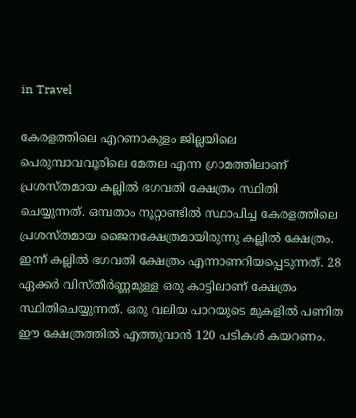in Travel

കേരളത്തിലെ എറണാകുളം ജില്ലയിലെ പെരുമ്പാവവൂരിലെ മേതല എന്ന ഗ്രാമത്തിലാണ് പ്രശസ്തമായ കല്ലില്‍ ഭഗവതി ക്ഷേത്രം സ്ഥിതി ചെയ്യുന്നത്. ഒമ്പതാം നൂറ്റാണ്ടില്‍ സ്ഥാപിച്ച കേരളത്തിലെ പ്രശസ്തമായ ജൈനക്ഷേത്രമായിരുന്നു കല്ലില്‍ ക്ഷേത്രം. ഇന്ന് കല്ലില്‍ ഭഗവതി ക്ഷേത്രം എന്നാണറിയപ്പെടുന്നത്. 28 ഏക്കര്‍ വിസ്തീര്‍ണ്ണമുള്ള ഒരു കാട്ടിലാണ് ക്ഷേത്രം സ്ഥിതിചെയ്യുന്നത്. ഒരു വലിയ പാറയുടെ മുകളില്‍ പണിത ഈ ക്ഷേത്രത്തില്‍ എത്തുവാന്‍ 120 പടികള്‍ കയറണം.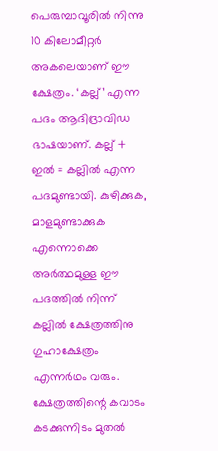പെരുമ്പാവൂരില്‍ നിന്നു 10 കിലോമീറ്റര്‍ അകലെയാണ് ഈ ക്ഷേത്രം. ‘കല്ല്’ എന്ന പദം ആദിദ്രാവിഡ ഭാഷയാണ്. കല്ല് + ഇല്‍ = കല്ലില്‍ എന്ന പദമുണ്ടായി. കുഴിക്കുക, മാളമുണ്ടാക്കുക എന്നൊക്കെ അര്‍ത്ഥമുള്ള ഈ പദത്തില്‍ നിന്ന് കല്ലില്‍ ക്ഷേത്രത്തിനു ഗുഹാക്ഷേത്രം എന്നര്‍ഥം വരും. ക്ഷേത്രത്തിന്റെ കവാടം കടക്കുന്നിടം മുതല്‍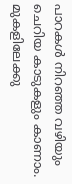പാറകള്‍ നിറഞ്ഞ വഴിയും ചെറിയ കാടുകളും കാണാം. മുകളിലേക്കു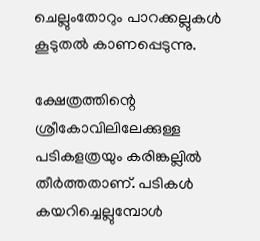ചെല്ലുംതോറും പാറക്കല്ലുകള്‍ കൂടുതല്‍ കാണപ്പെടുന്നു.

ക്ഷേത്രത്തിന്റെ ശ്രീകോവിലിലേക്കുള്ള പടികളത്രയും കരിങ്കല്ലില്‍ തീര്‍ത്തതാണ്. പടികള്‍ കയറിച്ചെല്ലുമ്പോള്‍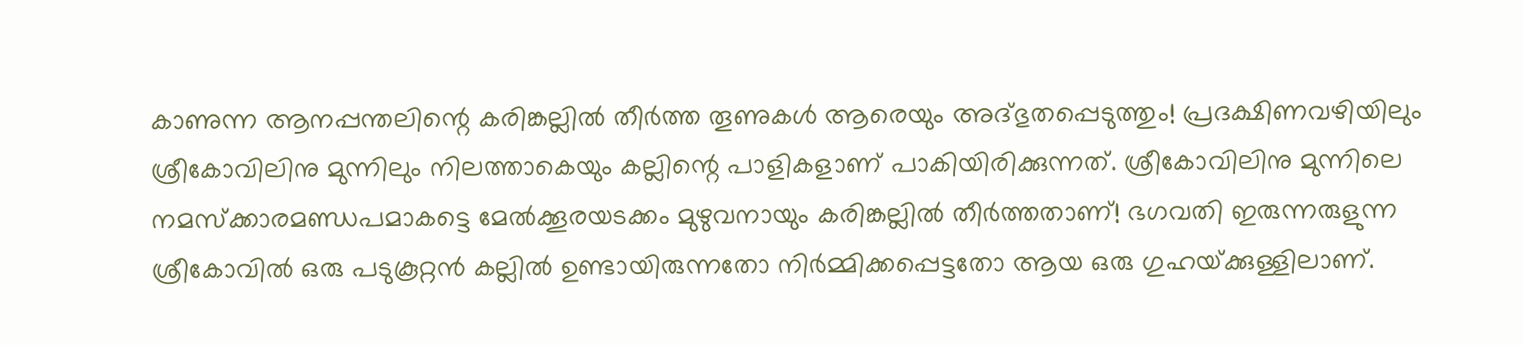കാണുന്ന ആനപ്പന്തലിന്റെ കരിങ്കല്ലില്‍ തീര്‍ത്ത തൂണുകള്‍ ആരെയും അദ്ഭുതപ്പെടുത്തും! പ്രദക്ഷിണവഴിയിലും ശ്രീകോവിലിനു മുന്നിലും നിലത്താകെയും കല്ലിന്റെ പാളികളാണ് പാകിയിരിക്കുന്നത്. ശ്രീകോവിലിനു മുന്നിലെ നമസ്‌ക്കാരമണ്ഡപമാകട്ടെ മേല്‍ക്കൂരയടക്കം മുഴുവനായും കരിങ്കല്ലില്‍ തീര്‍ത്തതാണ്! ഭഗവതി ഇരുന്നരുളുന്ന ശ്രീകോവില്‍ ഒരു പടുകൂറ്റന്‍ കല്ലില്‍ ഉണ്ടായിരുന്നതോ നിര്‍മ്മിക്കപ്പെട്ടതോ ആയ ഒരു ഗുഹയ്‌ക്കുള്ളിലാണ്.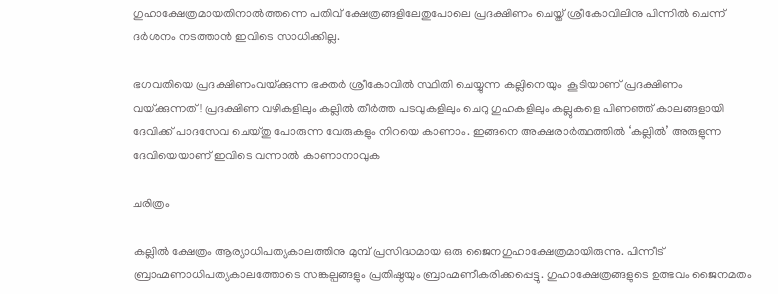ഗുഹാക്ഷേത്രമായതിനാല്‍ത്തന്നെ പതിവ് ക്ഷേത്രങ്ങളിലേതുപോലെ പ്രദക്ഷിണം ചെയ്ത് ശ്രീകോവിലിനു പിന്നില്‍ ചെന്ന് ദര്‍ശനം നടത്താന്‍ ഇവിടെ സാധിക്കില്ല.

ഭഗവതിയെ പ്രദക്ഷിണംവയ്‌ക്കുന്ന ഭക്തര്‍ ശ്രീകോവില്‍ സ്ഥിതി ചെയ്യുന്ന കല്ലിനെയും  കൂടിയാണ് പ്രദക്ഷിണം വയ്‌ക്കുന്നത്! പ്രദക്ഷിണ വഴികളിലും കല്ലില്‍ തീര്‍ത്ത പടവുകളിലും ചെറു ഗുഹകളിലും കല്ലുകളെ പിണഞ്ഞ് കാലങ്ങളായി ദേവിക്ക് പാദസേവ ചെയ്തു പോരുന്ന വേരുകളും നിറയെ കാണാം. ഇങ്ങനെ അക്ഷരാര്‍ത്ഥത്തില്‍ ‘കല്ലില്‍’ അരുളുന്ന ദേവിയെയാണ് ഇവിടെ വന്നാല്‍ കാണാനാവുക

ചരിത്രം

കല്ലില്‍ ക്ഷേത്രം ആര്യാധിപത്യകാലത്തിനു മുമ്പ് പ്രസിദ്ധമായ ഒരു ജൈനഗുഹാക്ഷേത്രമായിരുന്നു. പിന്നീട് ബ്രാഹ്മണാധിപത്യകാലത്തോടെ സങ്കല്പങ്ങളും പ്രതിഷ്ഠയും ബ്രാഹ്മണീകരിക്കപ്പെട്ടു. ഗുഹാക്ഷേത്രങ്ങളുടെ ഉത്ഭവം ജൈനമതം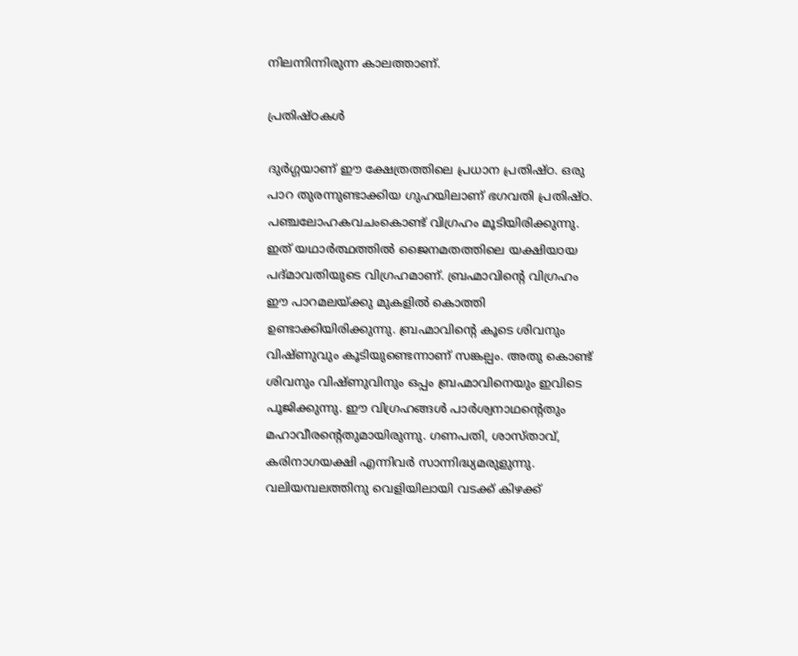നിലന്നിന്നിരുന്ന കാലത്താണ്.

പ്രതിഷ്ഠകള്‍

ദുര്‍ഗ്ഗയാണ് ഈ ക്ഷേത്രത്തിലെ പ്രധാന പ്രതിഷ്ഠ. ഒരു പാറ തുരന്നുണ്ടാക്കിയ ഗുഹയിലാണ് ഭഗവതി പ്രതിഷ്ഠ. പഞ്ചലോഹകവചംകൊണ്ട് വിഗ്രഹം മൂടിയിരിക്കുന്നു. ഇത് യഥാര്‍ത്ഥത്തില്‍ ജൈനമതത്തിലെ യക്ഷിയായ പദ്മാവതിയുടെ വിഗ്രഹമാണ്. ബ്രഹ്മാവിന്റെ വിഗ്രഹം ഈ പാറമലയ്‌ക്കു മുകളില്‍ കൊത്തി ഉണ്ടാക്കിയിരിക്കുന്നു. ബ്രഹ്മാവിന്റെ കൂടെ ശിവനും വിഷ്ണുവും കൂടിയുണ്ടെന്നാണ് സങ്കല്പം. അതു കൊണ്ട് ശിവനും വിഷ്ണുവിനും ഒപ്പം ബ്രഹ്മാവിനെയും ഇവിടെ പൂജിക്കുന്നു. ഈ വിഗ്രഹങ്ങള്‍ പാര്‍ശ്വനാഥന്റെതും മഹാവീരന്റെതുമായിരുന്നു. ഗണപതി, ശാസ്താവ്, കരിനാഗയക്ഷി എന്നിവര്‍ സാന്നിദ്ധ്യമരുളുന്നു. വലിയമ്പലത്തിനു വെളിയിലായി വടക്ക് കിഴക്ക്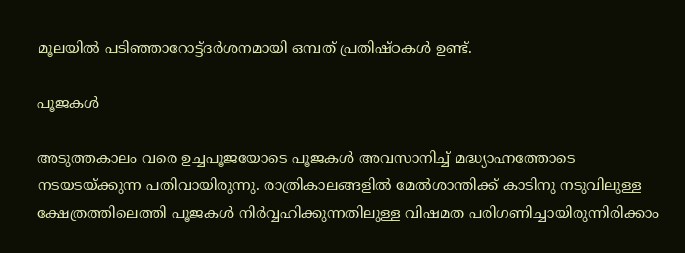മൂലയില്‍ പടിഞ്ഞാറോട്ട്ദര്‍ശനമായി ഒമ്പത് പ്രതിഷ്ഠകള്‍ ഉണ്ട്.

പൂജകള്‍

അടുത്തകാലം വരെ ഉച്ചപൂജയോടെ പൂജകള്‍ അവസാനിച്ച് മദ്ധ്യാഹ്നത്തോടെ നടയടയ്‌ക്കുന്ന പതിവായിരുന്നു. രാത്രികാലങ്ങളില്‍ മേല്‍ശാന്തിക്ക് കാടിനു നടുവിലുള്ള ക്ഷേത്രത്തിലെത്തി പൂജകള്‍ നിര്‍വ്വഹിക്കുന്നതിലുള്ള വിഷമത പരിഗണിച്ചായിരുന്നിരിക്കാം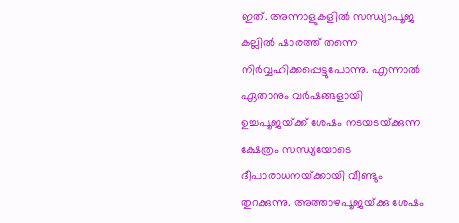ഇത്. അന്നാളുകളില്‍ സന്ധ്യാപൂജ കല്ലില്‍ ഷാരത്ത് തന്നെ നിര്‍വ്വഹിക്കപ്പെട്ടുപോന്നു. എന്നാല്‍ ഏതാനും വര്‍ഷങ്ങളായി ഉച്ചപൂജയ്‌ക്ക് ശേഷം നടയടയ്‌ക്കുന്ന ക്ഷേത്രം സന്ധ്യയോടെ ദീപാരാധനയ്‌ക്കായി വീണ്ടും തുറക്കുന്നു. അത്താഴപൂജയ്‌ക്കു ശേഷം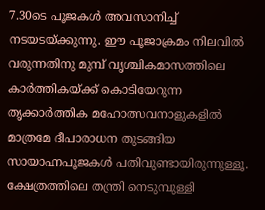7.30ടെ പൂജകള്‍ അവസാനിച്ച് നടയടയ്‌ക്കുന്നു. ഈ പൂജാക്രമം നിലവില്‍ വരുന്നതിനു മുമ്പ് വൃശ്ചികമാസത്തിലെ കാര്‍ത്തികയ്‌ക്ക് കൊടിയേറുന്ന തൃക്കാര്‍ത്തിക മഹോത്സവനാളുകളില്‍ മാത്രമേ ദീപാരാധന തുടങ്ങിയ സായാഹ്നപൂജകള്‍ പതിവുണ്ടായിരുന്നുള്ളൂ. ക്ഷേത്രത്തിലെ തന്ത്രി നെടുമ്പുള്ളി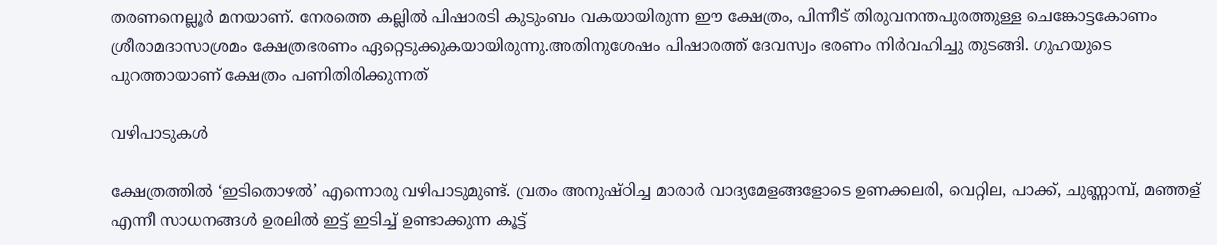തരണനെല്ലൂര്‍ മനയാണ്. നേരത്തെ കല്ലില്‍ പിഷാരടി കുടുംബം വകയായിരുന്ന ഈ ക്ഷേത്രം, പിന്നീട് തിരുവനന്തപുരത്തുള്ള ചെങ്കോട്ടകോണം ശ്രീരാമദാസാശ്രമം ക്ഷേത്രഭരണം ഏറ്റെടുക്കുകയായിരുന്നു.അതിനുശേഷം പിഷാരത്ത് ദേവസ്വം ഭരണം നിര്‍വഹിച്ചു തുടങ്ങി. ഗുഹയുടെ പുറത്തായാണ് ക്ഷേത്രം പണിതിരിക്കുന്നത്

വഴിപാടുകള്‍

ക്ഷേത്രത്തില്‍ ‘ഇടിതൊഴല്‍’ എന്നൊരു വഴിപാടുമുണ്ട്. വ്രതം അനുഷ്ഠിച്ച മാരാര്‍ വാദ്യമേളങ്ങളോടെ ഉണക്കലരി, വെറ്റില, പാക്ക്, ചുണ്ണാമ്പ്, മഞ്ഞള് എന്നീ സാധനങ്ങള്‍ ഉരലില്‍ ഇട്ട് ഇടിച്ച് ഉണ്ടാക്കുന്ന കൂട്ട്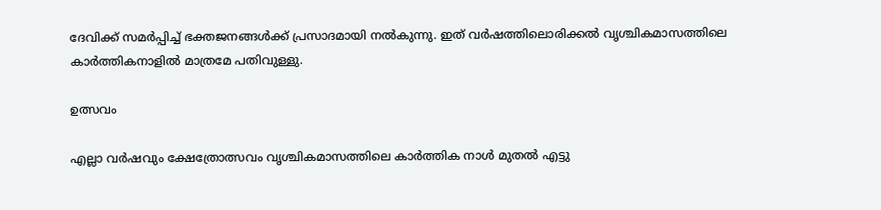ദേവിക്ക് സമര്‍പ്പിച്ച് ഭക്തജനങ്ങള്‍ക്ക് പ്രസാദമായി നല്‍കുന്നു. ഇത് വര്‍ഷത്തിലൊരിക്കല്‍ വൃശ്ചികമാസത്തിലെ കാര്‍ത്തികനാളില്‍ മാത്രമേ പതിവുള്ളു.

ഉത്സവം

എല്ലാ വര്‍ഷവും ക്ഷേത്രോത്സവം വൃശ്ചികമാസത്തിലെ കാര്‍ത്തിക നാള്‍ മുതല്‍ എട്ടു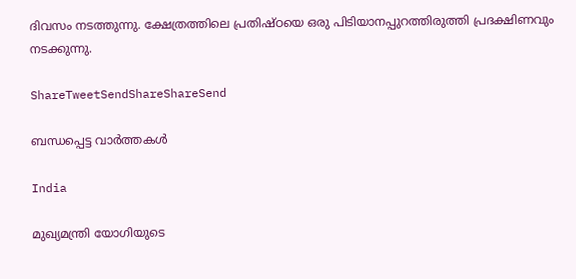ദിവസം നടത്തുന്നു. ക്ഷേത്രത്തിലെ പ്രതിഷ്ഠയെ ഒരു പിടിയാനപ്പുറത്തിരുത്തി പ്രദക്ഷിണവും നടക്കുന്നു.

ShareTweetSendShareShareSend

ബന്ധപ്പെട്ട വാര്‍ത്തകള്‍

India

മുഖ്യമന്ത്രി യോഗിയുടെ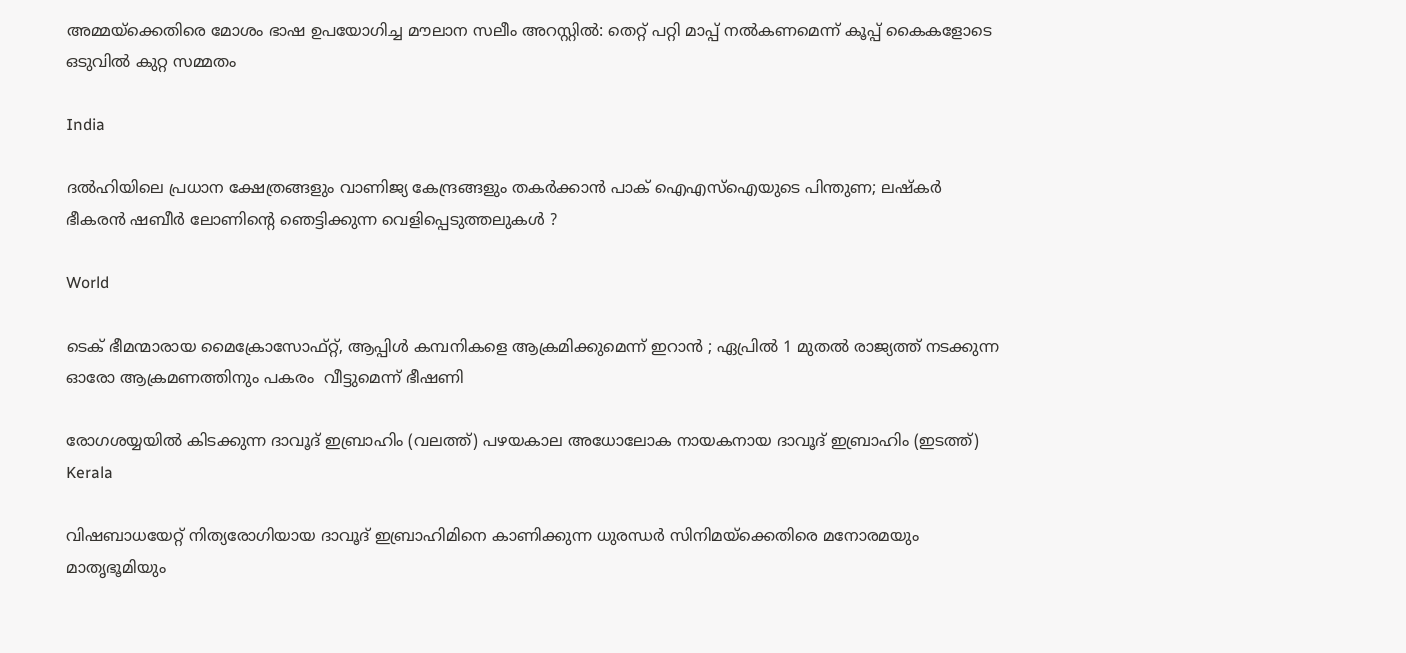അമ്മയ്‌ക്കെതിരെ മോശം ഭാഷ ഉപയോഗിച്ച മൗലാന സലീം അറസ്റ്റിൽ: തെറ്റ് പറ്റി മാപ്പ് നൽകണമെന്ന് കൂപ്പ് കൈകളോടെ ഒടുവിൽ കുറ്റ സമ്മതം

India

ദൽഹിയിലെ പ്രധാന ക്ഷേത്രങ്ങളും വാണിജ്യ കേന്ദ്രങ്ങളും തകർക്കാൻ പാക് ഐഎസ്‌ഐയുടെ പിന്തുണ; ലഷ്‌കർ ഭീകരൻ ഷബീർ ലോണിന്റെ ഞെട്ടിക്കുന്ന വെളിപ്പെടുത്തലുകൾ ?

World

ടെക് ഭീമന്മാരായ മൈക്രോസോഫ്റ്റ്, ആപ്പിൾ കമ്പനികളെ ആക്രമിക്കുമെന്ന് ഇറാൻ ; ഏപ്രിൽ 1 മുതൽ രാജ്യത്ത് നടക്കുന്ന ഓരോ ആക്രമണത്തിനും പകരം  വീട്ടുമെന്ന് ഭീഷണി

രോഗശയ്യയില്‍ കിടക്കുന്ന ദാവൂദ് ഇബ്രാഹിം (വലത്ത്) പഴയകാല അധോലോക നായകനായ ദാവൂദ് ഇബ്രാഹിം (ഇടത്ത്)
Kerala

വിഷബാധയേറ്റ് നിത്യരോഗിയായ ദാവൂദ് ഇബ്രാഹിമിനെ കാണിക്കുന്ന ധുരന്ധര്‍ സിനിമയ്‌ക്കെതിരെ മനോരമയും മാതൃഭൂമിയും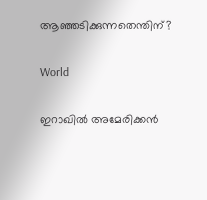ആഞ്ഞടിക്കുന്നതെന്തിന്?

World

ഇറാഖിൽ അമേരിക്കൻ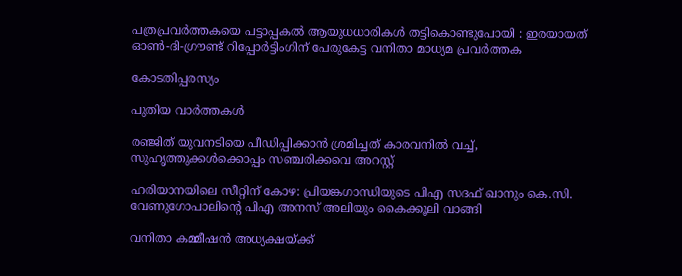പത്രപ്രവർത്തകയെ പട്ടാപ്പകൽ ആയുധധാരികൾ തട്ടികൊണ്ടുപോയി : ഇരയായത് ഓൺ-ദി-ഗ്രൗണ്ട് റിപ്പോർട്ടിംഗിന് പേരുകേട്ട വനിതാ മാധ്യമ പ്രവർത്തക

കോടതിപ്പരസ്യം

പുതിയ വാര്‍ത്തകള്‍

രഞ്ജിത് യുവനടിയെ പീഡിപ്പിക്കാന്‍ ശ്രമിച്ചത് കാരവനില്‍ വച്ച്, സുഹൃത്തുക്കള്‍ക്കൊപ്പം സഞ്ചരിക്കവെ അറസ്റ്റ്

ഹരിയാനയിലെ സീറ്റിന് കോഴ: പ്രിയങ്കഗാന്ധിയുടെ പിഎ സദഫ് ഖാനും കെ.സി. വേണുഗോപാലിന്റെ പിഎ അനസ് അലിയും കൈക്കൂലി വാങ്ങി

വനിതാ കമ്മീഷന്‍ അധ്യക്ഷയ്‌ക്ക്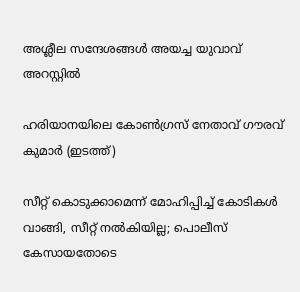അശ്ലീല സന്ദേശങ്ങള്‍ അയച്ച യുവാവ് അറസ്റ്റില്‍

ഹരിയാനയിലെ കോണ്‍ഗ്രസ് നേതാവ് ഗൗരവ് കുമാര്‍ (ഇടത്ത്)

സീറ്റ് കൊടുക്കാമെന്ന് മോഹിപ്പിച്ച് കോടികള്‍ വാങ്ങി, സീറ്റ് നല്‍കിയില്ല; പൊലീസ് കേസായതോടെ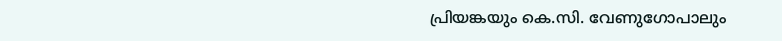പ്രിയങ്കയും കെ.സി. വേണുഗോപാലും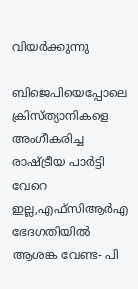വിയര്‍ക്കുന്നു

ബിജെപിയെപ്പോലെ ക്രിസ്ത്യാനികളെ അംഗീകരിച്ച രാഷ്‌ട്രീയ പാര്‍ട്ടി വേറെ ഇല്ല,എഫ്സിആര്‍എ ഭേദഗതിയില്‍ ആശങ്ക വേണ്ട- പി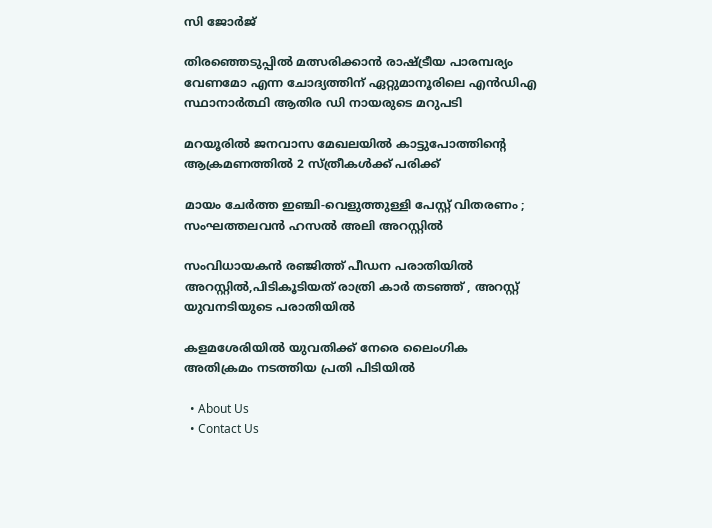സി ജോര്‍ജ്

തിരഞ്ഞെടുപ്പിൽ മത്സരിക്കാൻ രാഷ്‌ട്രീയ പാരമ്പര്യം വേണമോ എന്ന ചോദ്യത്തിന് ഏറ്റുമാനൂരിലെ എന്‍ഡിഎ സ്ഥാനാര്‍ത്ഥി ആതിര ഡി നായരുടെ മറുപടി

മറയൂരില്‍ ജനവാസ മേഖലയില്‍ കാട്ടുപോത്തിന്റെ ആക്രമണത്തില്‍ 2 സ്ത്രീകള്‍ക്ക് പരിക്ക്

മായം ചേർത്ത ഇഞ്ചി-വെളുത്തുള്ളി പേസ്റ്റ് വിതരണം ; സംഘത്തലവൻ ഹസൽ അലി അറസ്റ്റിൽ

സംവിധായകന്‍ രഞ്ജിത്ത് പീഡന പരാതിയില്‍ അറസ്റ്റില്‍,പിടികൂടിയത് രാത്രി കാര്‍ തടഞ്ഞ് , അറസ്റ്റ് യുവനടിയുടെ പരാതിയില്‍

കളമശേരിയില്‍ യുവതിക്ക് നേരെ ലൈംഗിക അതിക്രമം നടത്തിയ പ്രതി പിടിയില്‍

  • About Us
  • Contact Us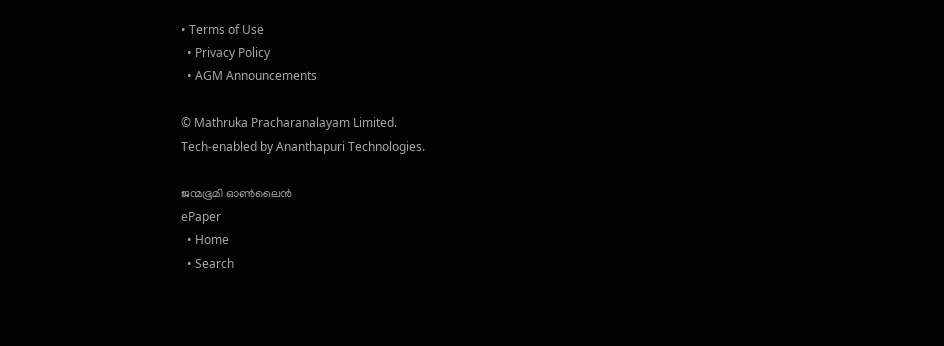• Terms of Use
  • Privacy Policy
  • AGM Announcements

© Mathruka Pracharanalayam Limited.
Tech-enabled by Ananthapuri Technologies.

ജന്മഭൂമി ഓണ്‍ലൈന്‍
ePaper
  • Home
  • Search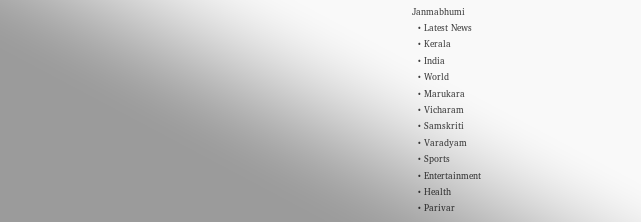Janmabhumi
  • Latest News
  • Kerala
  • India
  • World
  • Marukara
  • Vicharam
  • Samskriti
  • Varadyam
  • Sports
  • Entertainment
  • Health
  • Parivar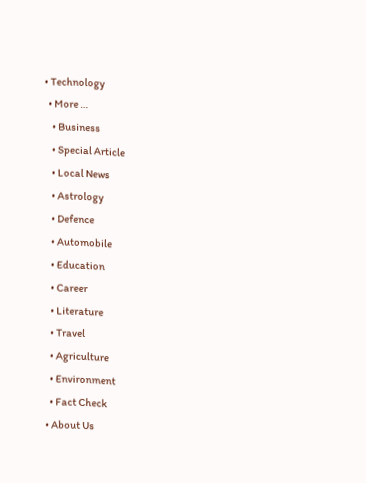• Technology
  • More …
    • Business
    • Special Article
    • Local News
    • Astrology
    • Defence
    • Automobile
    • Education
    • Career
    • Literature
    • Travel
    • Agriculture
    • Environment
    • Fact Check
  • About Us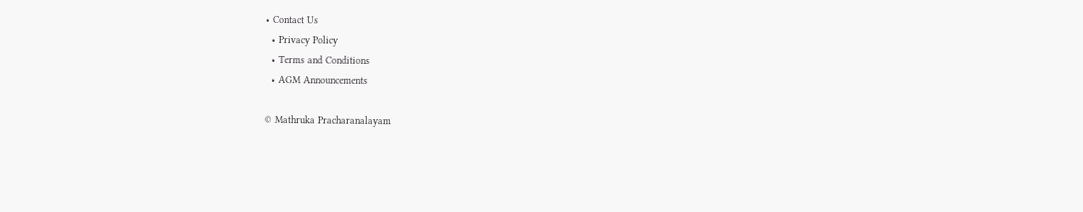• Contact Us
  • Privacy Policy
  • Terms and Conditions
  • AGM Announcements

© Mathruka Pracharanalayam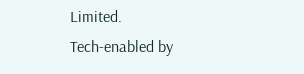Limited.
Tech-enabled by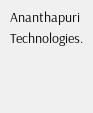Ananthapuri Technologies.